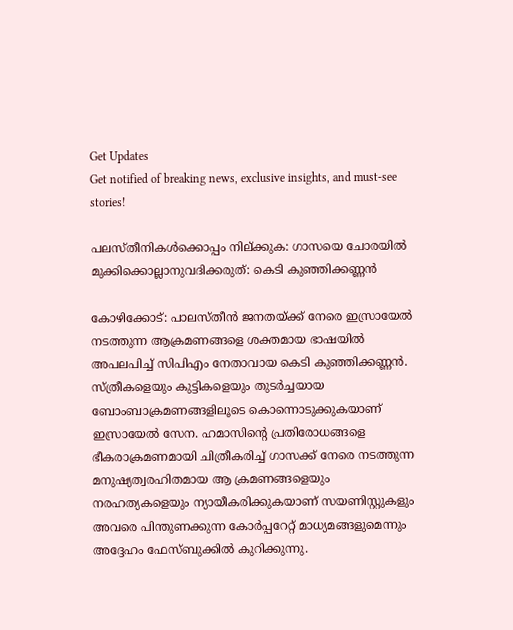Get Updates
Get notified of breaking news, exclusive insights, and must-see stories!

പലസ്തീനികൾക്കൊപ്പം നില്ക്കുക: ഗാസയെ ചോരയിൽ മുക്കിക്കൊല്ലാനുവദിക്കരുത്: കെടി കുഞ്ഞിക്കണ്ണന്‍

കോഴിക്കോട്: പാലസ്തീന്‍ ജനതയ്ക്ക് നേരെ ഇസ്രായേല്‍ നടത്തുന്ന ആക്രമണങ്ങളെ ശക്തമായ ഭാഷയില്‍ അപലപിച്ച് സിപിഎം നേതാവായ കെടി കുഞ്ഞിക്കണ്ണന്‍. സ്ത്രീകളെയും കുട്ടികളെയും തുടർച്ചയായ ബോംബാക്രമണങ്ങളിലൂടെ കൊന്നൊടുക്കുകയാണ് ഇസ്രായേൽ സേന. ഹമാസിൻ്റെ പ്രതിരോധങ്ങളെ ഭീകരാക്രമണമായി ചിത്രീകരിച്ച് ഗാസക്ക് നേരെ നടത്തുന്ന മനുഷ്യത്വരഹിതമായ ആ ക്രമണങ്ങളെയും നരഹത്യകളെയും ന്യായീകരിക്കുകയാണ് സയണിസ്റ്റുകളും അവരെ പിന്തുണക്കുന്ന കോർപ്പറേറ്റ് മാധ്യമങ്ങളുമെന്നും അദ്ദേഹം ഫേസ്ബുക്കില്‍ കുറിക്കുന്നു.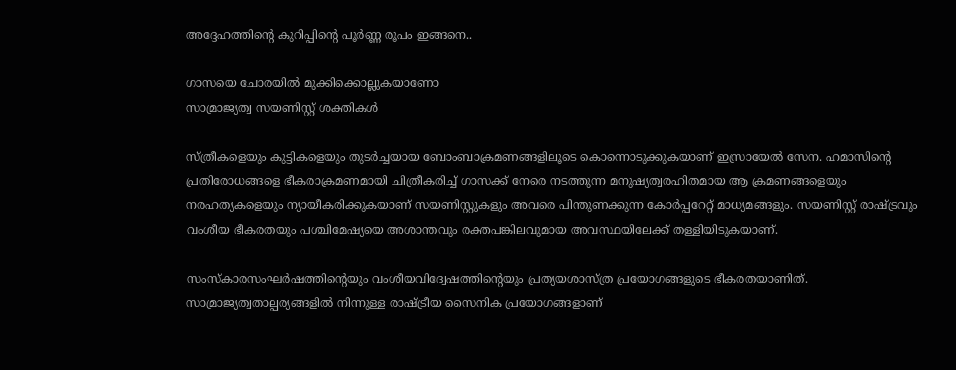അദ്ദേഹത്തിന്‍റെ കുറിപ്പിന്‍റെ പൂര്‍ണ്ണ രൂപം ഇങ്ങനെ..

ഗാസയെ ചോരയിൽ മുക്കിക്കൊല്ലുകയാണോ
സാമ്രാജ്യത്വ സയണിസ്റ്റ് ശക്തികൾ

സ്ത്രീകളെയും കുട്ടികളെയും തുടർച്ചയായ ബോംബാക്രമണങ്ങളിലൂടെ കൊന്നൊടുക്കുകയാണ് ഇസ്രായേൽ സേന. ഹമാസിൻ്റെ പ്രതിരോധങ്ങളെ ഭീകരാക്രമണമായി ചിത്രീകരിച്ച് ഗാസക്ക് നേരെ നടത്തുന്ന മനുഷ്യത്വരഹിതമായ ആ ക്രമണങ്ങളെയും നരഹത്യകളെയും ന്യായീകരിക്കുകയാണ് സയണിസ്റ്റുകളും അവരെ പിന്തുണക്കുന്ന കോർപ്പറേറ്റ് മാധ്യമങ്ങളും. സയണിസ്റ്റ് രാഷ്ട്രവും വംശീയ ഭീകരതയും പശ്ചിമേഷ്യയെ അശാന്തവും രക്തപങ്കിലവുമായ അവസ്ഥയിലേക്ക് തള്ളിയിടുകയാണ്.

സംസ്കാരസംഘർഷത്തിൻ്റെയും വംശീയവിദ്വേഷത്തിൻ്റെയും പ്രത്യയശാസ്ത്ര പ്രയോഗങ്ങളുടെ ഭീകരതയാണിത്. സാമ്രാജ്യത്വതാല്പര്യങ്ങളിൽ നിന്നുള്ള രാഷ്ട്രീയ സൈനിക പ്രയോഗങ്ങളാണ്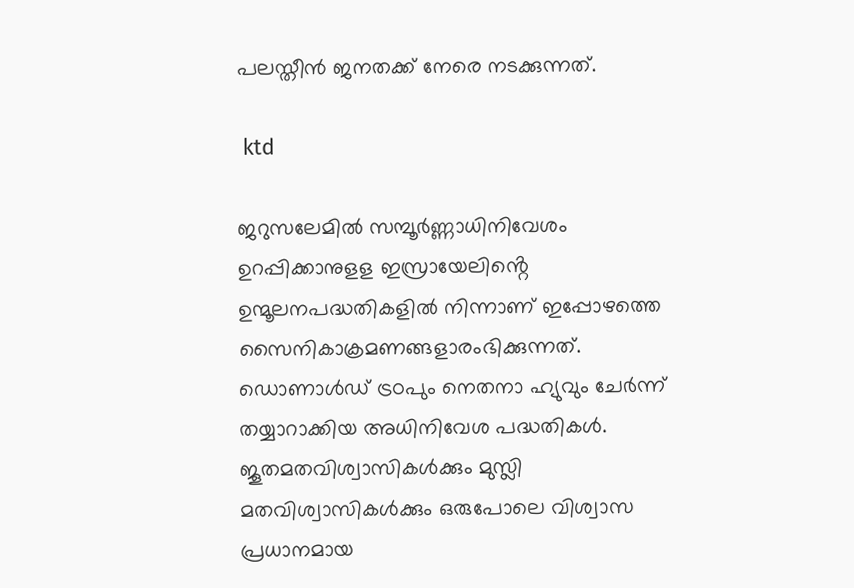പലസ്തീൻ ജനതക്ക് നേരെ നടക്കുന്നത്.

 ktd

ജറുസലേമിൽ സമ്പൂർണ്ണാധിനിവേശം ഉറപ്പിക്കാനുളള ഇസ്രായേലിൻ്റെ ഉന്മൂലനപദ്ധതികളിൽ നിന്നാണ് ഇപ്പോഴത്തെ സൈനികാക്രമണങ്ങളാരംഭിക്കുന്നത്. ഡൊണാൾഡ് ട്രoപും നെതനാ ഹ്യുവും ചേർന്ന് തയ്യാറാക്കിയ അധിനിവേശ പദ്ധതികൾ. ജൂതമതവിശ്വാസികൾക്കും മുസ്ലി മതവിശ്വാസികൾക്കും ഒരുപോലെ വിശ്വാസ പ്രധാനമായ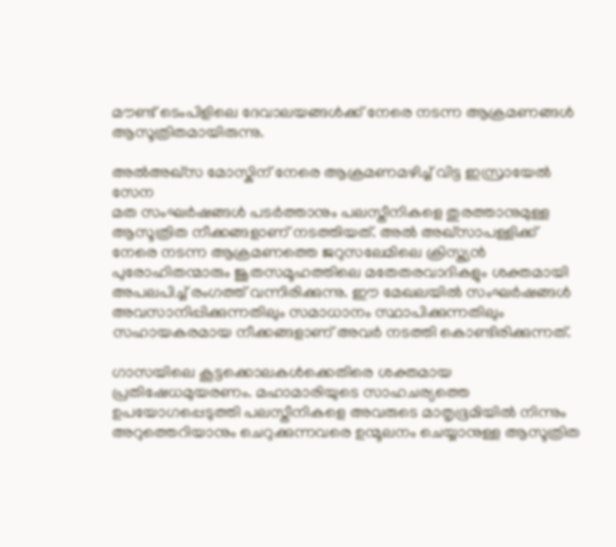മൗണ്ട് ടെംപിളിലെ ദേവാലയങ്ങൾക്ക് നേരെ നടന്ന ആക്രമണങ്ങൾ ആസൂത്രിതമായിരുന്നു.

അൽഅഖ്സ മോസ്കിന് നേരെ ആക്രമണമഴിച്ച് വിട്ട ഇസ്രായേൽ സേന
മത സംഘർഷങ്ങൾ പടർത്താനും പലസ്തീനികളെ തുരത്താനുമുള്ള ആസൂത്രിത നീക്കങ്ങളാണ് നടത്തിയത്. അൽ അഖ്സാപള്ളിക്ക് നേരെ നടന്ന ആക്രമണത്തെ ജറുസലേമിലെ ക്രിസ്ത്യൻ പുരോഹിതന്മാരും ജൂതസമൂഹത്തിലെ മതേതരവാദികളും ശക്തമായി അപലപിച്ച് രംഗത്ത് വന്നിരിക്കുന്നു. ഈ മേഖലയിൽ സംഘർഷങ്ങൾ അവസാനിപ്പിക്കുന്നതിലും സമാധാനം സ്ഥാപിക്കുന്നതിലും സഹായകരമായ നീക്കങ്ങളാണ് അവർ നടത്തി കൊണ്ടിരിക്കുന്നത്.

ഗാസയിലെ കൂട്ടക്കൊലകൾക്കെതിരെ ശക്തമായ പ്രതിഷേധമുയരണം. മഹാമാരിയുടെ സാഹചര്യത്തെ ഉപയോഗപ്പെടുത്തി പലസ്തീനികളെ അവരുടെ മാതൃഭൂമിയിൽ നിന്നും അറുത്തെറിയാനും ചെറുക്കുന്നവരെ ഉന്മൂലനം ചെയ്യാനുള്ള ആസൂത്രിത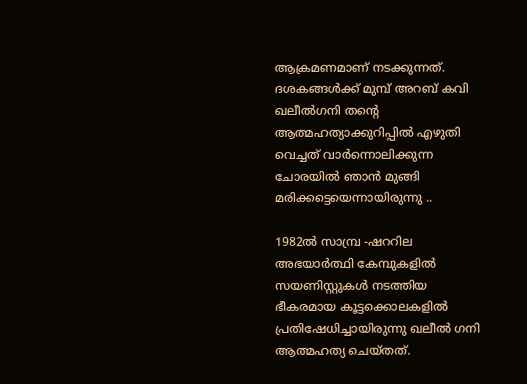ആക്രമണമാണ് നടക്കുന്നത്. ദശകങ്ങൾക്ക് മുമ്പ് അറബ് കവി ഖലീൽഗനി തൻ്റെ ആത്മഹത്യാക്കുറിപ്പിൽ എഴുതി വെച്ചത് വാർന്നൊലിക്കുന്ന ചോരയിൽ ഞാൻ മുങ്ങി മരിക്കട്ടെയെന്നായിരുന്നു ..

1982ൽ സാമ്പ്ര -ഷററില അഭയാർത്ഥി കേമ്പുകളിൽ സയണിസ്റ്റുകൾ നടത്തിയ ഭീകരമായ കൂട്ടക്കൊലകളിൽ പ്രതിഷേധിച്ചായിരുന്നു ഖലീൽ ഗനി ആത്മഹത്യ ചെയ്തത്.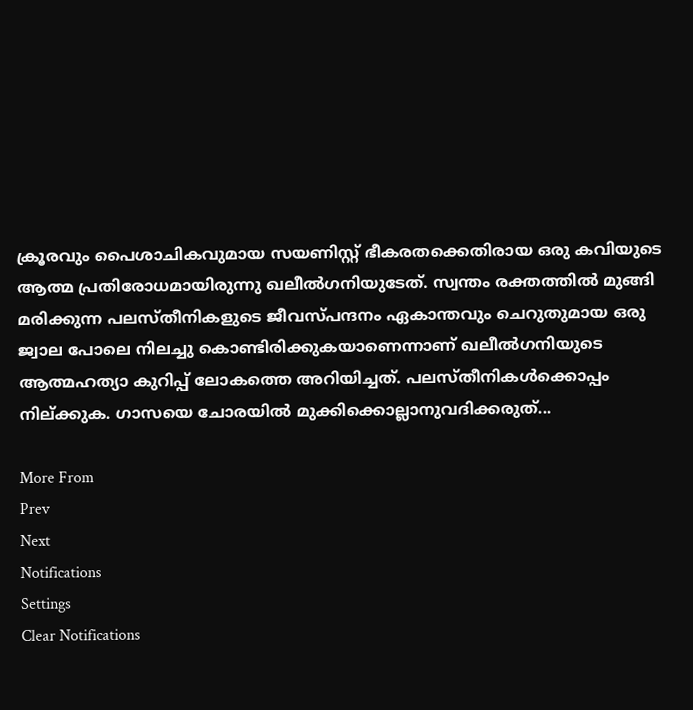ക്രൂരവും പൈശാചികവുമായ സയണിസ്റ്റ് ഭീകരതക്കെതിരായ ഒരു കവിയുടെ ആത്മ പ്രതിരോധമായിരുന്നു ഖലീൽഗനിയുടേത്. സ്വന്തം രക്തത്തിൽ മുങ്ങി മരിക്കുന്ന പലസ്തീനികളുടെ ജീവസ്പന്ദനം ഏകാന്തവും ചെറുതുമായ ഒരു ജ്വാല പോലെ നിലച്ചു കൊണ്ടിരിക്കുകയാണെന്നാണ് ഖലീൽഗനിയുടെ ആത്മഹത്യാ കുറിപ്പ് ലോകത്തെ അറിയിച്ചത്. പലസ്തീനികൾക്കൊപ്പം നില്ക്കുക. ഗാസയെ ചോരയിൽ മുക്കിക്കൊല്ലാനുവദിക്കരുത്...

More From
Prev
Next
Notifications
Settings
Clear Notifications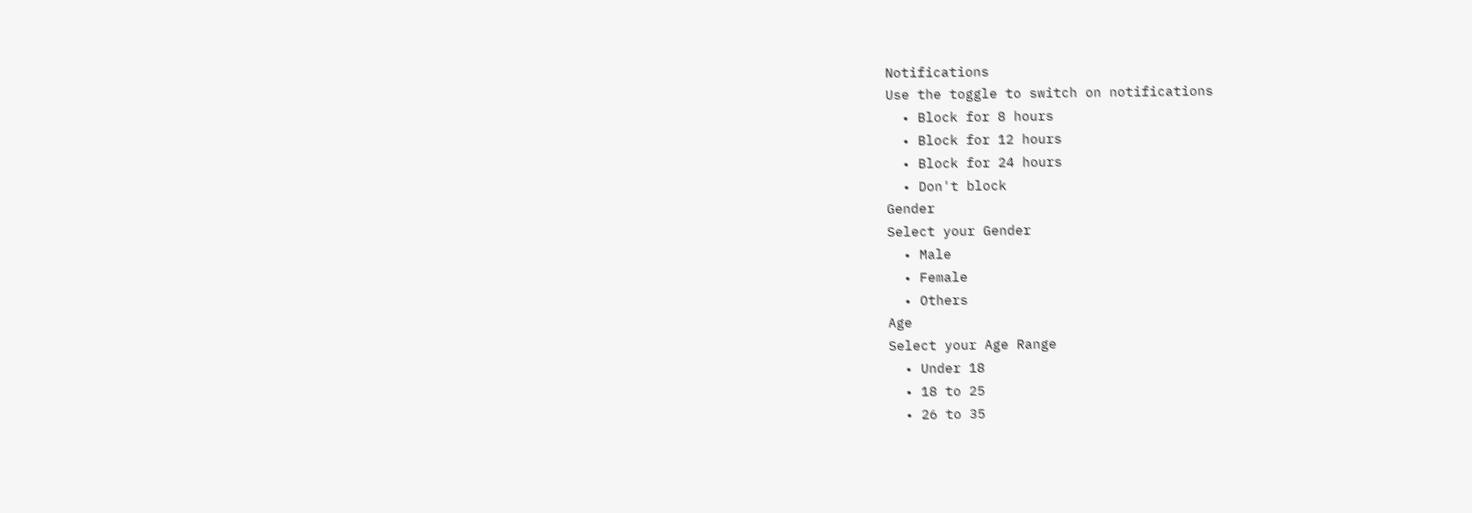Notifications
Use the toggle to switch on notifications
  • Block for 8 hours
  • Block for 12 hours
  • Block for 24 hours
  • Don't block
Gender
Select your Gender
  • Male
  • Female
  • Others
Age
Select your Age Range
  • Under 18
  • 18 to 25
  • 26 to 35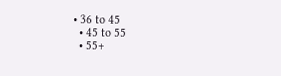• 36 to 45
  • 45 to 55
  • 55+